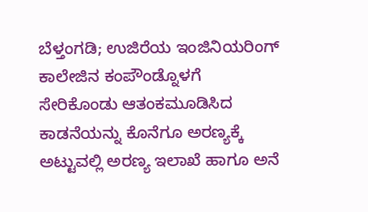ಬೆಳ್ತಂಗಡಿ; ಉಜಿರೆಯ ಇಂಜಿನಿಯರಿಂಗ್ ಕಾಲೇಜಿನ ಕಂಪೌಂಡ್ನೊಳಗೆ ಸೇರಿಕೊಂಡು ಆತಂಕಮೂಡಿಸಿದ ಕಾಡನೆಯನ್ನು ಕೊನೆಗೂ ಅರಣ್ಯಕ್ಕೆ ಅಟ್ಟುವಲ್ಲಿ ಅರಣ್ಯ ಇಲಾಖೆ ಹಾಗೂ ಅನೆ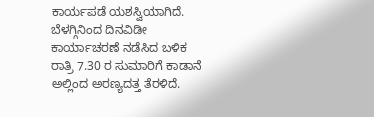ಕಾರ್ಯಪಡೆ ಯಶಸ್ವಿಯಾಗಿದೆ.
ಬೆಳಗ್ಗಿನಿಂದ ದಿನವಿಡೀ ಕಾರ್ಯಾಚರಣೆ ನಡೆಸಿದ ಬಳಿಕ ರಾತ್ರಿ 7.30 ರ ಸುಮಾರಿಗೆ ಕಾಡಾನೆ ಅಲ್ಲಿಂದ ಅರಣ್ಯದತ್ತ ತೆರಳಿದೆ.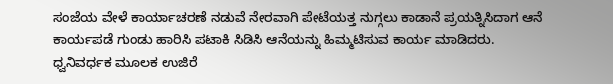ಸಂಜೆಯ ವೇಳೆ ಕಾರ್ಯಾಚರಣೆ ನಡುವೆ ನೇರವಾಗಿ ಪೇಟೆಯತ್ತ ನುಗ್ಗಲು ಕಾಡಾನೆ ಪ್ರಯತ್ನಿಸಿದಾಗ ಆನೆ ಕಾರ್ಯಪಡೆ ಗುಂಡು ಹಾರಿಸಿ ಪಟಾಕಿ ಸಿಡಿಸಿ ಆನೆಯನ್ನು ಹಿಮ್ಮಟಿಸುವ ಕಾರ್ಯ ಮಾಡಿದರು.
ಧ್ವನಿವರ್ಧಕ ಮೂಲಕ ಉಜಿರೆ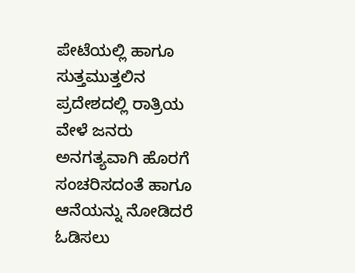ಪೇಟೆಯಲ್ಲಿ ಹಾಗೂ ಸುತ್ತಮುತ್ತಲಿನ ಪ್ರದೇಶದಲ್ಲಿ ರಾತ್ರಿಯ ವೇಳೆ ಜನರು ಅನಗತ್ಯವಾಗಿ ಹೊರಗೆ ಸಂಚರಿಸದಂತೆ ಹಾಗೂ ಆನೆಯನ್ನು ನೋಡಿದರೆ ಓಡಿಸಲು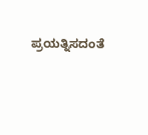ಪ್ರಯತ್ನಿಸದಂತೆ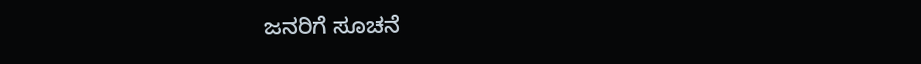ಜನರಿಗೆ ಸೂಚನೆ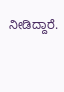ನೀಡಿದ್ದಾರೆ.